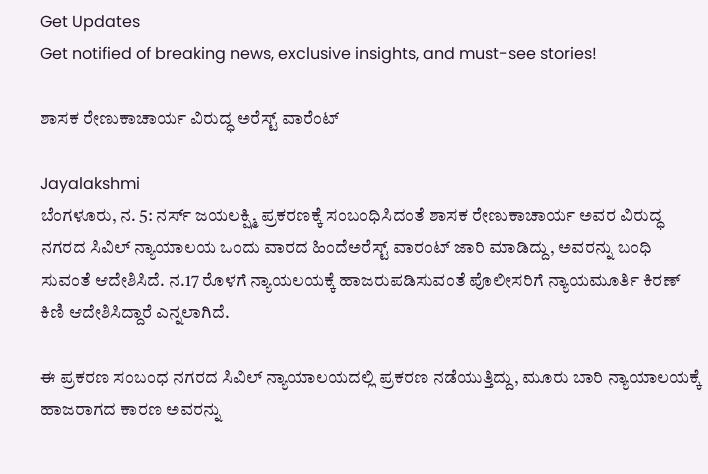Get Updates
Get notified of breaking news, exclusive insights, and must-see stories!

ಶಾಸಕ ರೇಣುಕಾಚಾರ್ಯ ವಿರುದ್ಧ ಅರೆಸ್ಟ್ ವಾರೆಂಟ್

Jayalakshmi
ಬೆಂಗಳೂರು, ನ. 5: ನರ್ಸ್ ಜಯಲಕ್ಷ್ಮಿ ಪ್ರಕರಣಕ್ಕೆ ಸಂಬಂಧಿಸಿದಂತೆ ಶಾಸಕ ರೇಣುಕಾಚಾರ್ಯ ಅವರ ವಿರುದ್ಧ ನಗರದ ಸಿವಿಲ್ ನ್ಯಾಯಾಲಯ ಒಂದು ವಾರದ ಹಿಂದೆಅರೆಸ್ಟ್ ವಾರಂಟ್ ಜಾರಿ ಮಾಡಿದ್ದು, ಅವರನ್ನು ಬಂಧಿ ಸುವಂತೆ ಆದೇಶಿಸಿದೆ. ನ.17 ರೊಳಗೆ ನ್ಯಾಯಲಯಕ್ಕೆ ಹಾಜರುಪಡಿಸುವಂತೆ ಪೊಲೀಸರಿಗೆ ನ್ಯಾಯಮೂರ್ತಿ ಕಿರಣ್ ಕಿಣಿ ಆದೇಶಿಸಿದ್ದಾರೆ ಎನ್ನಲಾಗಿದೆ.

ಈ ಪ್ರಕರಣ ಸಂಬಂಧ ನಗರದ ಸಿವಿಲ್ ನ್ಯಾಯಾಲಯದಲ್ಲಿ ಪ್ರಕರಣ ನಡೆಯುತ್ತಿದ್ದು, ಮೂರು ಬಾರಿ ನ್ಯಾಯಾಲಯಕ್ಕೆ ಹಾಜರಾಗದ ಕಾರಣ ಅವರನ್ನು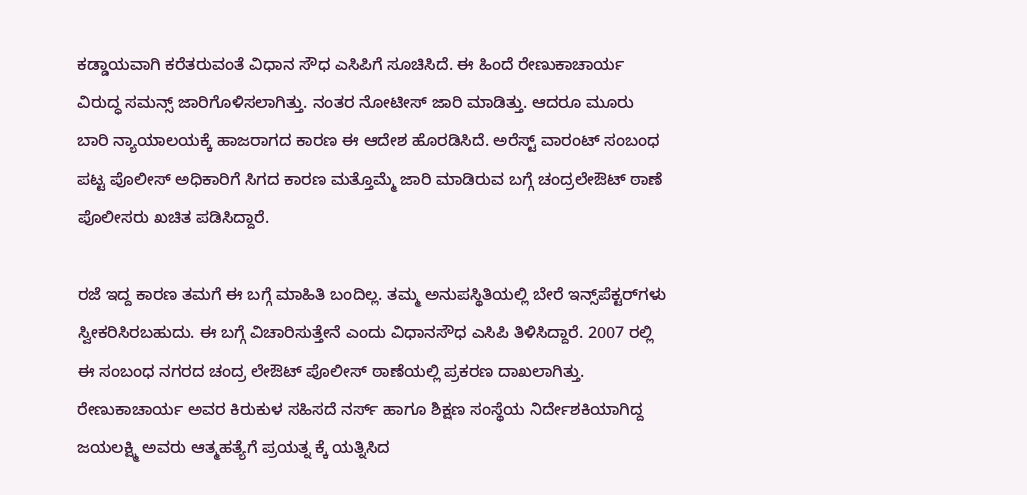ಕಡ್ಡಾಯವಾಗಿ ಕರೆತರುವಂತೆ ವಿಧಾನ ಸೌಧ ಎಸಿಪಿಗೆ ಸೂಚಿಸಿದೆ. ಈ ಹಿಂದೆ ರೇಣುಕಾಚಾರ್ಯ ವಿರುದ್ಧ ಸಮನ್ಸ್ ಜಾರಿಗೊಳಿಸಲಾಗಿತ್ತು. ನಂತರ ನೋಟೀಸ್ ಜಾರಿ ಮಾಡಿತ್ತು. ಆದರೂ ಮೂರು ಬಾರಿ ನ್ಯಾಯಾಲಯಕ್ಕೆ ಹಾಜರಾಗದ ಕಾರಣ ಈ ಆದೇಶ ಹೊರಡಿಸಿದೆ. ಅರೆಸ್ಟ್ ವಾರಂಟ್ ಸಂಬಂಧ ಪಟ್ಟ ಪೊಲೀಸ್ ಅಧಿಕಾರಿಗೆ ಸಿಗದ ಕಾರಣ ಮತ್ತೊಮ್ಮೆ ಜಾರಿ ಮಾಡಿರುವ ಬಗ್ಗೆ ಚಂದ್ರಲೇಔಟ್ ಠಾಣೆ ಪೊಲೀಸರು ಖಚಿತ ಪಡಿಸಿದ್ದಾರೆ.

ರಜೆ ಇದ್ದ ಕಾರಣ ತಮಗೆ ಈ ಬಗ್ಗೆ ಮಾಹಿತಿ ಬಂದಿಲ್ಲ. ತಮ್ಮ ಅನುಪಸ್ಥಿತಿಯಲ್ಲಿ ಬೇರೆ ಇನ್ಸ್‌ಪೆಕ್ಟರ್‌ಗಳು ಸ್ವೀಕರಿಸಿರಬಹುದು. ಈ ಬಗ್ಗೆ ವಿಚಾರಿಸುತ್ತೇನೆ ಎಂದು ವಿಧಾನಸೌಧ ಎಸಿಪಿ ತಿಳಿಸಿದ್ದಾರೆ. 2007 ರಲ್ಲಿ ಈ ಸಂಬಂಧ ನಗರದ ಚಂದ್ರ ಲೇಔಟ್ ಪೊಲೀಸ್ ಠಾಣೆಯಲ್ಲಿ ಪ್ರಕರಣ ದಾಖಲಾಗಿತ್ತು. ರೇಣುಕಾಚಾರ್ಯ ಅವರ ಕಿರುಕುಳ ಸಹಿಸದೆ ನರ್ಸ್ ಹಾಗೂ ಶಿಕ್ಷಣ ಸಂಸ್ಥೆಯ ನಿರ್ದೇಶಕಿಯಾಗಿದ್ದ ಜಯಲಕ್ಷ್ಮಿ ಅವರು ಆತ್ಮಹತ್ಯೆಗೆ ಪ್ರಯತ್ನ ಕ್ಕೆ ಯತ್ನಿಸಿದ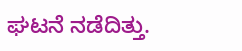ಘಟನೆ ನಡೆದಿತ್ತು.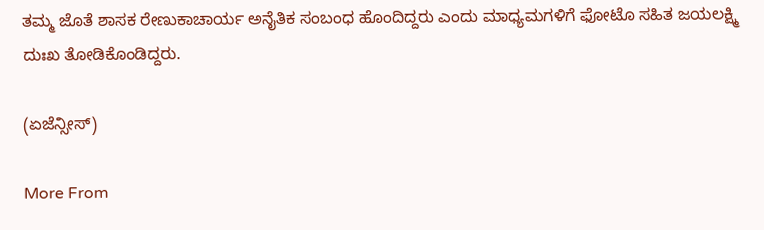ತಮ್ಮ ಜೊತೆ ಶಾಸಕ ರೇಣುಕಾಚಾರ್ಯ ಅನೈತಿಕ ಸಂಬಂಧ ಹೊಂದಿದ್ದರು ಎಂದು ಮಾಧ್ಯಮಗಳಿಗೆ ಫೋಟೊ ಸಹಿತ ಜಯಲಕ್ಷ್ಮಿ ದುಃಖ ತೋಡಿಕೊಂಡಿದ್ದರು.

(ಏಜೆನ್ಸೀಸ್)

More From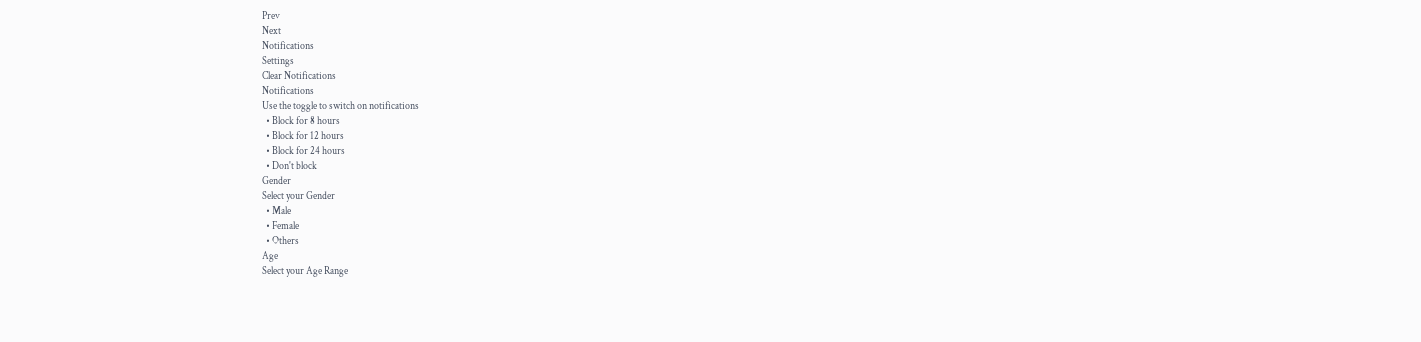Prev
Next
Notifications
Settings
Clear Notifications
Notifications
Use the toggle to switch on notifications
  • Block for 8 hours
  • Block for 12 hours
  • Block for 24 hours
  • Don't block
Gender
Select your Gender
  • Male
  • Female
  • Others
Age
Select your Age Range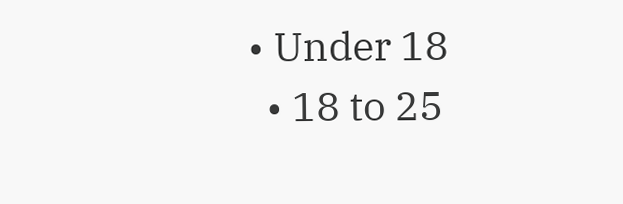• Under 18
  • 18 to 25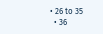• 26 to 35
  • 36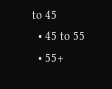to 45
  • 45 to 55
  • 55+